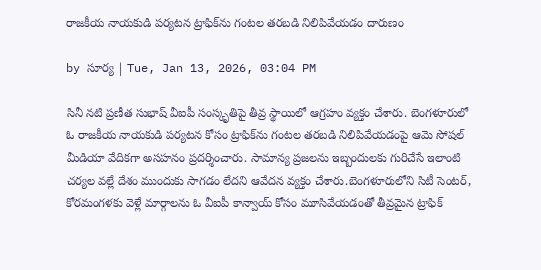రాజకీయ నాయకుడి పర్యటన ట్రాఫిక్‌ను గంటల తరబడి నిలిపివేయడం దారుణం

by సూర్య | Tue, Jan 13, 2026, 03:04 PM

సినీ నటి ప్రణీత సుభాష్ వీఐపీ సంస్కృతిపై తీవ్ర స్థాయిలో ఆగ్రహం వ్యక్తం చేశారు. బెంగళూరులో ఓ రాజకీయ నాయకుడి పర్యటన కోసం ట్రాఫిక్‌ను గంటల తరబడి నిలిపివేయడంపై ఆమె సోషల్ మీడియా వేదికగా అసహనం ప్రదర్శించారు. సామాన్య ప్రజలను ఇబ్బందులకు గురిచేసే ఇలాంటి చర్యల వల్లే దేశం ముందుకు సాగడం లేదని ఆవేదన వ్యక్తం చేశారు.బెంగళూరులోని సిటీ సెంటర్, కోరమంగళకు వెళ్లే మార్గాలను ఓ వీఐపీ కాన్వాయ్ కోసం మూసివేయడంతో తీవ్రమైన ట్రాఫిక్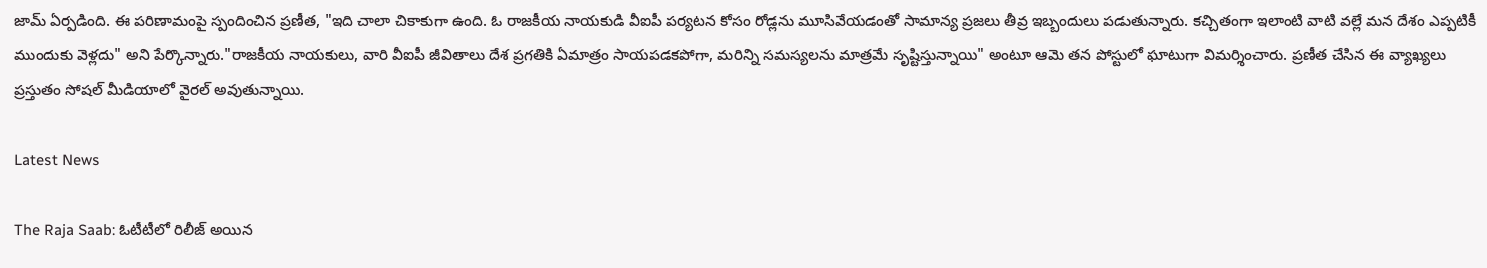జామ్ ఏర్పడింది. ఈ పరిణామంపై స్పందించిన ప్రణీత, "ఇది చాలా చికాకుగా ఉంది. ఓ రాజకీయ నాయకుడి వీఐపీ పర్యటన కోసం రోడ్లను మూసివేయడంతో సామాన్య ప్రజలు తీవ్ర ఇబ్బందులు పడుతున్నారు. కచ్చితంగా ఇలాంటి వాటి వల్లే మన దేశం ఎప్పటికీ ముందుకు వెళ్లదు" అని పేర్కొన్నారు."రాజకీయ నాయకులు, వారి వీఐపీ జీవితాలు దేశ ప్రగతికి ఏమాత్రం సాయపడకపోగా, మరిన్ని సమస్యలను మాత్రమే సృష్టిస్తున్నాయి" అంటూ ఆమె తన పోస్టులో ఘాటుగా విమర్శించారు. ప్రణీత చేసిన ఈ వ్యాఖ్యలు ప్రస్తుతం సోషల్ మీడియాలో వైరల్ అవుతున్నాయి.

Latest News

The Raja Saab: ఓటీటీలో రిలీజ్ అయిన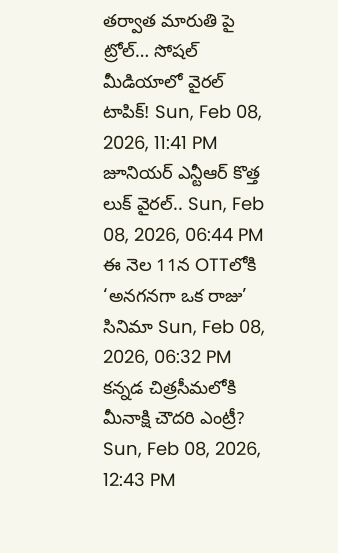తర్వాత మారుతి పై ట్రోల్… సోషల్ మీడియాలో వైరల్ టాపిక్! Sun, Feb 08, 2026, 11:41 PM
జూనియర్ ఎన్టీఆర్ కొత్త లుక్ వైరల్.. Sun, Feb 08, 2026, 06:44 PM
ఈ నెల 11న OTTలోకి ‘అనగనగా ఒక రాజు’ సినిమా Sun, Feb 08, 2026, 06:32 PM
కన్నడ చిత్రసీమలోకి మీనాక్షి చౌదరి ఎంట్రీ? Sun, Feb 08, 2026, 12:43 PM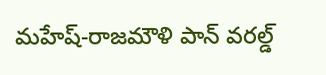మహేష్-రాజమౌళి పాన్ వరల్డ్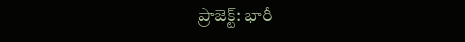ప్రాజెక్ట్: భారీ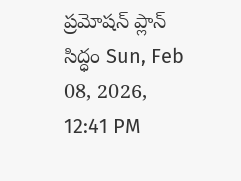ప్రమోషన్ ప్లాన్ సిద్ధం Sun, Feb 08, 2026, 12:41 PM